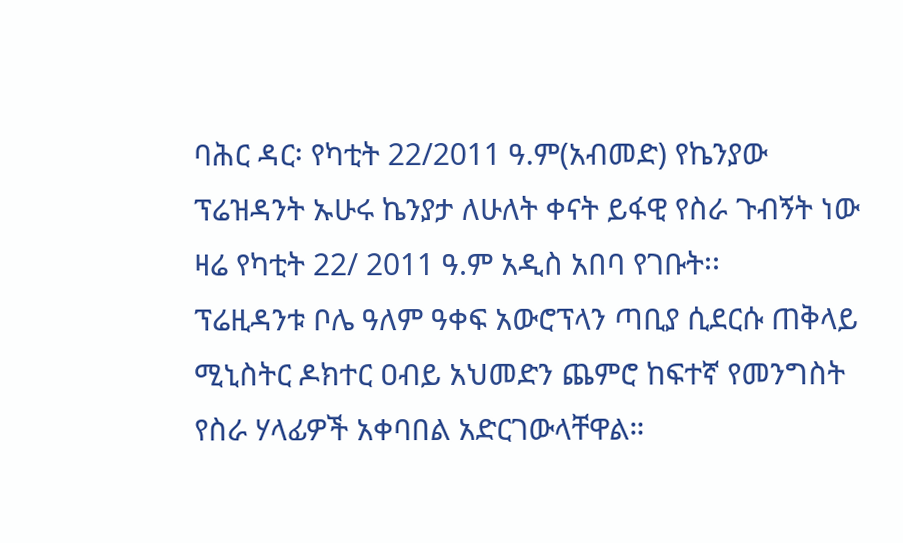ባሕር ዳር፡ የካቲት 22/2011 ዓ.ም(አብመድ) የኬንያው ፕሬዝዳንት ኡሁሩ ኬንያታ ለሁለት ቀናት ይፋዊ የስራ ጉብኝት ነው ዛሬ የካቲት 22/ 2011 ዓ.ም አዲስ አበባ የገቡት፡፡
ፕሬዚዳንቱ ቦሌ ዓለም ዓቀፍ አውሮፕላን ጣቢያ ሲደርሱ ጠቅላይ ሚኒስትር ዶክተር ዐብይ አህመድን ጨምሮ ከፍተኛ የመንግስት የስራ ሃላፊዎች አቀባበል አድርገውላቸዋል።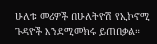ሁለቱ መሪዎች በሁለትዮሽ የኢኮኖሚ ጉዳዮች እንደሚመክሩ ይጠበቃል።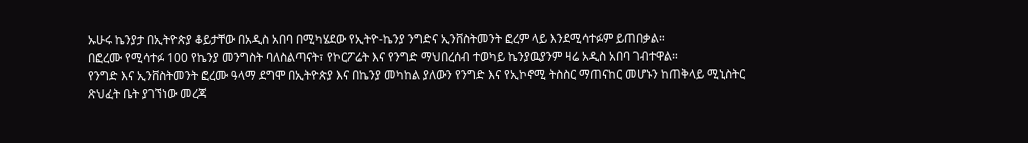ኡሁሩ ኬንያታ በኢትዮጵያ ቆይታቸው በአዲስ አበባ በሚካሄደው የኢትዮ-ኬንያ ንግድና ኢንቨስትመንት ፎረም ላይ እንደሚሳተፉም ይጠበቃል።
በፎረሙ የሚሳተፉ 100 የኬንያ መንግስት ባለስልጣናት፣ የኮርፖሬት እና የንግድ ማህበረሰብ ተወካይ ኬንያዉያንም ዛሬ አዲስ አበባ ገብተዋል።
የንግድ እና ኢንቨስትመንት ፎረሙ ዓላማ ደግሞ በኢትዮጵያ እና በኬንያ መካከል ያለውን የንግድ እና የኢኮኖሚ ትስስር ማጠናከር መሆኑን ከጠቅላይ ሚኒስትር ጽህፈት ቤት ያገኘነው መረጃ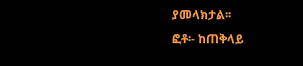ያመላክታል፡፡
ፎቶ፡- ከጠቅላይ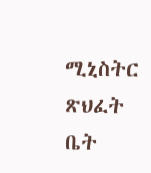ሚኒስትር ጽህፈት ቤት